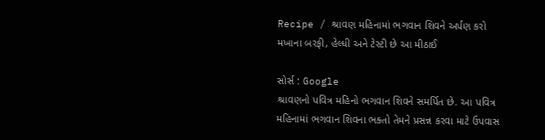Recipe / શ્રાવણ મહિનામાં ભગવાન શિવને અર્પણ કરો મખાના બરફી, હેલ્ધી અને ટેસ્ટી છે આ મીઠાઈ

સોર્સ : Google
શ્રાવણનો પવિત્ર મહિનો ભગવાન શિવને સમર્પિત છે. આ પવિત્ર મહિનામાં ભગવાન શિવના ભક્તો તેમને પ્રસન્ન કરવા માટે ઉપવાસ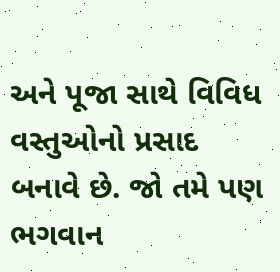અને પૂજા સાથે વિવિધ વસ્તુઓનો પ્રસાદ બનાવે છે. જો તમે પણ ભગવાન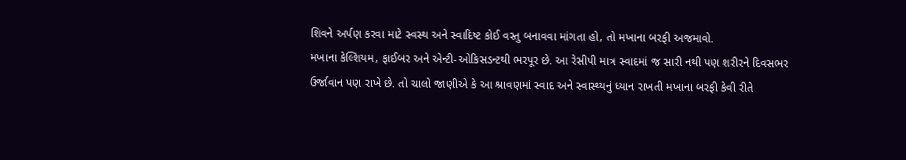શિવને અર્પણ કરવા માટે સ્વસ્થ અને સ્વાદિષ્ટ કોઈ વસ્તુ બનાવવા માંગતા હો, તો મખાના બરફી અજમાવો.
મખાના કેલ્શિયમ, ફાઈબર અને એન્ટી-ઓકિસડન્ટથી ભરપૂર છે. આ રેસીપી માત્ર સ્વાદમાં જ સારી નથી પણ શરીરને દિવસભર ઉર્જાવાન પણ રાખે છે. તો ચાલો જાણીએ કે આ શ્રાવણમાં સ્વાદ અને સ્વાસ્થ્યનું ધ્યાન રાખતી મખાના બરફી કેવી રીતે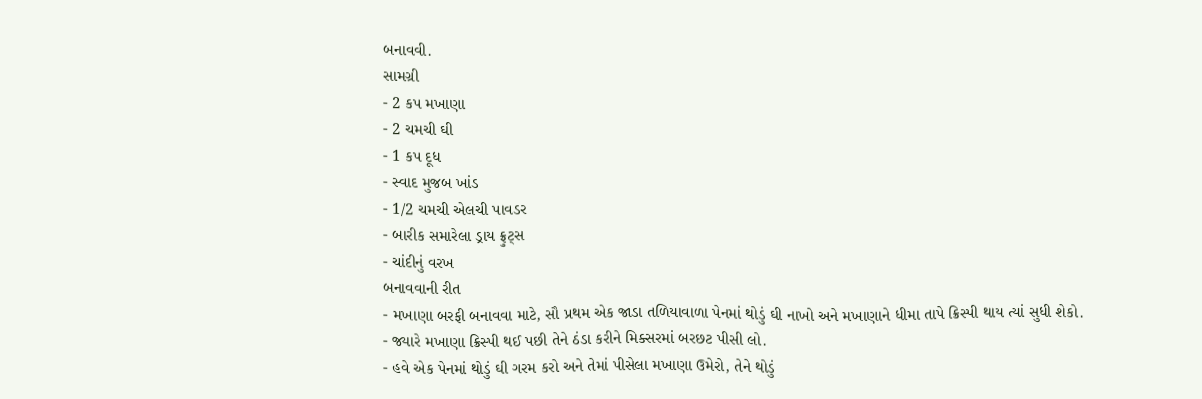બનાવવી.
સામગ્રી
- 2 કપ મખાણા
- 2 ચમચી ઘી
- 1 કપ દૂધ
- સ્વાદ મુજબ ખાંડ
- 1/2 ચમચી એલચી પાવડર
- બારીક સમારેલા ડ્રાય ફ્રુટ્સ
- ચાંદીનું વરખ
બનાવવાની રીત
- મખાણા બરફી બનાવવા માટે, સૌ પ્રથમ એક જાડા તળિયાવાળા પેનમાં થોડું ઘી નાખો અને મખાણાને ધીમા તાપે ક્રિસ્પી થાય ત્યાં સુધી શેકો.
- જ્યારે મખાણા ક્રિસ્પી થઈ પછી તેને ઠંડા કરીને મિક્સરમાં બરછટ પીસી લો.
- હવે એક પેનમાં થોડું ઘી ગરમ કરો અને તેમાં પીસેલા મખાણા ઉમેરો, તેને થોડું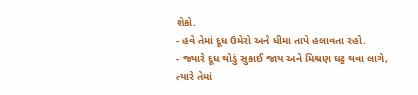શેકો.
- હવે તેમાં દૂધ ઉમેરો અને ધીમા તાપે હલાવતા રહો.
- જ્યારે દૂધ થોડું સુકાઈ જાય અને મિશ્રણ ઘટ્ટ થવા લાગે, ત્યારે તેમાં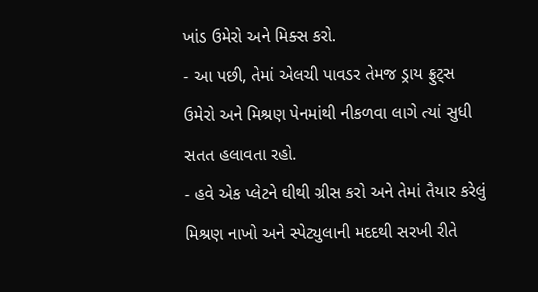ખાંડ ઉમેરો અને મિક્સ કરો.
- આ પછી, તેમાં એલચી પાવડર તેમજ ડ્રાય ફ્રુટ્સ ઉમેરો અને મિશ્રણ પેનમાંથી નીકળવા લાગે ત્યાં સુધી સતત હલાવતા રહો.
- હવે એક પ્લેટને ઘીથી ગ્રીસ કરો અને તેમાં તૈયાર કરેલું મિશ્રણ નાખો અને સ્પેટ્યુલાની મદદથી સરખી રીતે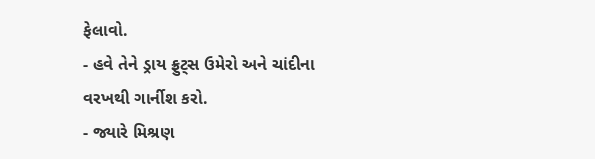ફેલાવો.
- હવે તેને ડ્રાય ફ્રુટ્સ ઉમેરો અને ચાંદીના વરખથી ગાર્નીશ કરો.
- જ્યારે મિશ્રણ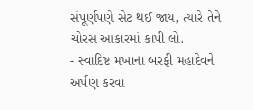સંપૂર્ણપણે સેટ થઈ જાય, ત્યારે તેને ચોરસ આકારમાં કાપી લો.
- સ્વાદિષ્ટ મખાના બરફી મહાદેવને અર્પણ કરવા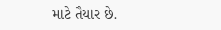માટે તૈયાર છે.